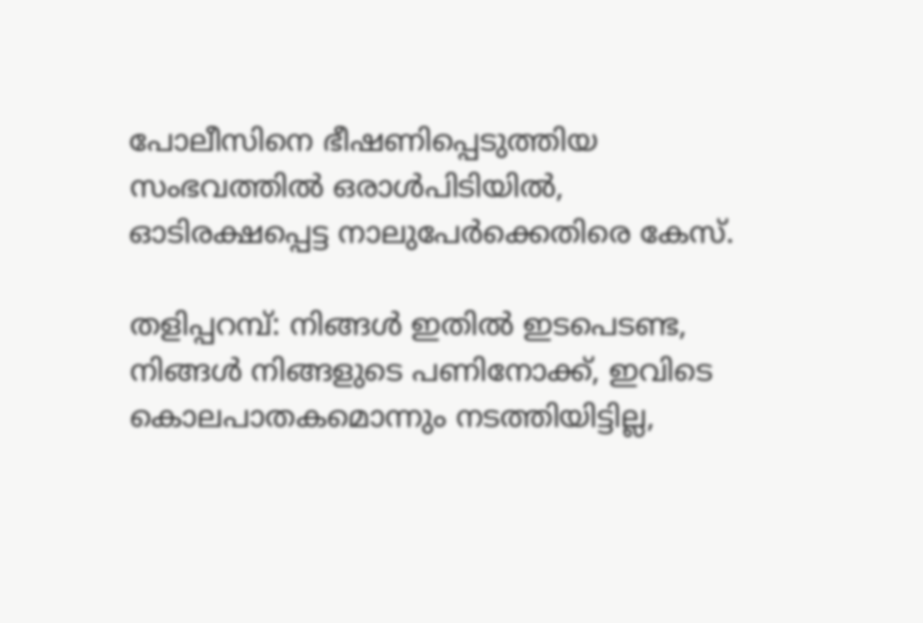പോലീസിനെ ഭീഷണിപ്പെടുത്തിയ സംഭവത്തില്‍ ഒരാള്‍പിടിയില്‍, ഓടിരക്ഷപ്പെട്ട നാലുപേര്‍ക്കെതിരെ കേസ്.

തളിപ്പറമ്പ്: നിങ്ങള്‍ ഇതില്‍ ഇടപെടണ്ട, നിങ്ങള്‍ നിങ്ങളുടെ പണിനോക്ക്, ഇവിടെ കൊലപാതകമൊന്നും നടത്തിയിട്ടില്ല,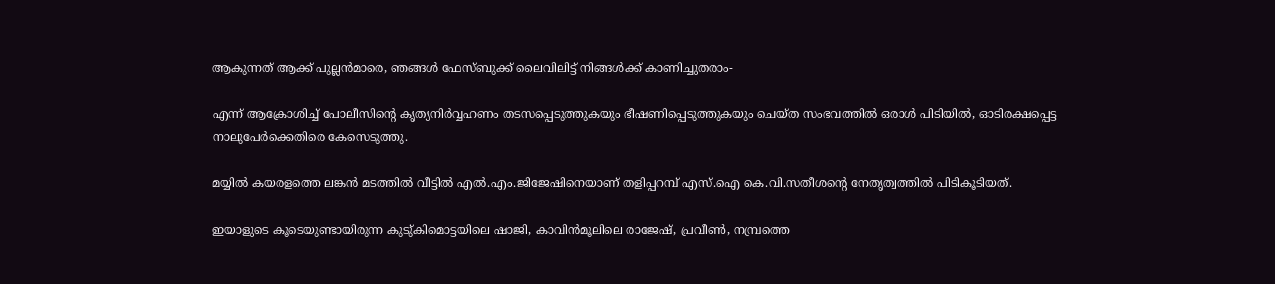ആകുന്നത് ആക്ക് പുല്ലന്‍മാരെ, ഞങ്ങള്‍ ഫേസ്ബുക്ക് ലൈവിലിട്ട് നിങ്ങള്‍ക്ക് കാണിച്ചുതരാം-

എന്ന് ആക്രോശിച്ച് പോലീസിന്റെ കൃത്യനിര്‍വ്വഹണം തടസപ്പെടുത്തുകയും ഭീഷണിപ്പെടുത്തുകയും ചെയ്ത സംഭവത്തില്‍ ഒരാള്‍ പിടിയില്‍, ഓടിരക്ഷപ്പെട്ട നാലുപേര്‍ക്കെതിരെ കേസെടുത്തു.

മയ്യില്‍ കയരളത്തെ ലങ്കന്‍ മടത്തില്‍ വീട്ടില്‍ എല്‍.എം.ജിജേഷിനെയാണ് തളിപ്പറമ്പ് എസ്.ഐ കെ.വി.സതീശന്റെ നേതൃത്വത്തില്‍ പിടികൂടിയത്.

ഇയാളുടെ കൂടെയുണ്ടായിരുന്ന കുടു്കിമൊട്ടയിലെ ഷാജി, കാവിന്‍മൂലിലെ രാജേഷ്, പ്രവീണ്‍, നമ്പ്രത്തെ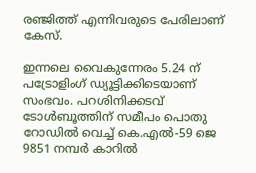രഞ്ജിത്ത് എന്നിവരുടെ പേരിലാണ് കേസ്.

ഇന്നലെ വൈകുന്നേരം 5.24 ന് പട്രോളിംഗ് ഡ്യൂട്ടിക്കിടെയാണ് സംഭവം. പറശിനിക്കടവ് ടോള്‍ബൂത്തിന് സമീപം പൊതു റോഡില്‍ വെച്ച് കെ.എല്‍-59 ജെ 9851 നമ്പര്‍ കാറില്‍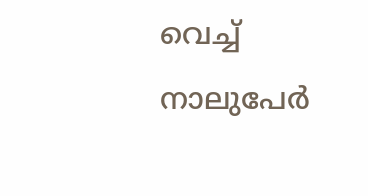വെച്ച് നാലുപേര്‍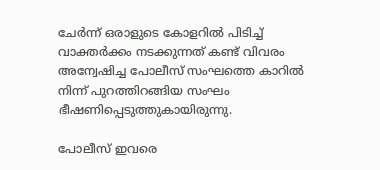ചേര്‍ന്ന് ഒരാളുടെ കോളറില്‍ പിടിച്ച് വാക്തര്‍ക്കം നടക്കുന്നത് കണ്ട് വിവരം അന്വേഷിച്ച പോലീസ് സംഘത്തെ കാറില്‍ നിന്ന് പുറത്തിറങ്ങിയ സംഘം ഭീഷണിപ്പെടുത്തുകായിരുന്നു.

പോലീസ് ഇവരെ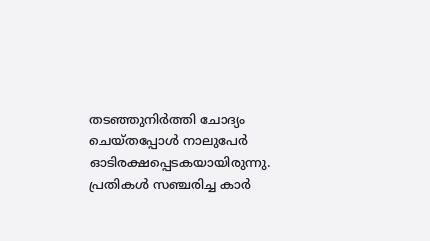തടഞ്ഞുനിര്‍ത്തി ചോദ്യം ചെയ്തപ്പോള്‍ നാലുപേര്‍ ഓടിരക്ഷപ്പെടകയായിരുന്നു. പ്രതികള്‍ സഞ്ചരിച്ച കാര്‍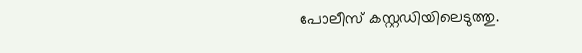പോലീസ് കസ്റ്റഡിയിലെടുത്തു.